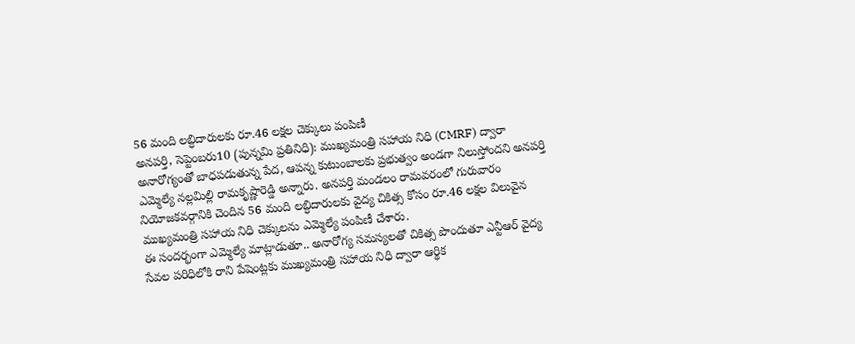56 మంది లబ్ధిదారులకు రూ.46 లక్షల చెక్కులు పంపిణీ
అనపర్తి, సెప్టెంబరు10 (పున్నమి ప్రతినిధి): ముఖ్యమంత్రి సహాయ నిధి (CMRF) ద్వారా అనారోగ్యంతో బాధపడుతున్న పేద, ఆపన్న కుటుంబాలకు ప్రభుత్వం అండగా నిలుస్తోందని అనపర్తి ఎమ్మెల్యే నల్లమిల్లి రామకృష్ణారెడ్డి అన్నారు. అనపర్తి మండలం రామవరంలో గురువారం నియోజకవర్గానికి చెందిన 56 మంది లబ్ధిదారులకు వైద్య చికిత్స కోసం రూ.46 లక్షల విలువైన ముఖ్యమంత్రి సహాయ నిధి చెక్కులను ఎమ్మెల్యే పంపిణీ చేశారు.
ఈ సందర్భంగా ఎమ్మెల్యే మాట్లాడుతూ.. అనారోగ్య సమస్యలతో చికిత్స పొందుతూ ఎన్టీఆర్ వైద్య సేవల పరిధిలోకి రాని పేషెంట్లకు ముఖ్యమంత్రి సహాయ నిధి ద్వారా ఆర్థిక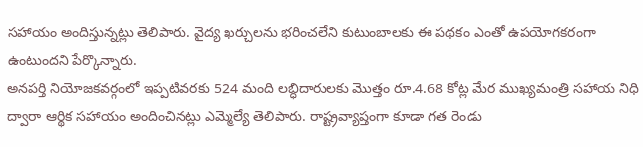సహాయం అందిస్తున్నట్లు తెలిపారు. వైద్య ఖర్చులను భరించలేని కుటుంబాలకు ఈ పథకం ఎంతో ఉపయోగకరంగా ఉంటుందని పేర్కొన్నారు.
అనపర్తి నియోజకవర్గంలో ఇప్పటివరకు 524 మంది లబ్ధిదారులకు మొత్తం రూ.4.68 కోట్ల మేర ముఖ్యమంత్రి సహాయ నిధి ద్వారా ఆర్థిక సహాయం అందించినట్లు ఎమ్మెల్యే తెలిపారు. రాష్ట్రవ్యాప్తంగా కూడా గత రెండు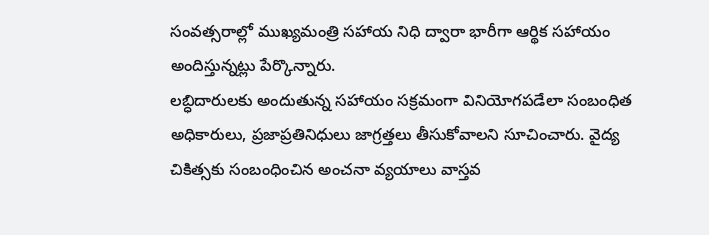సంవత్సరాల్లో ముఖ్యమంత్రి సహాయ నిధి ద్వారా భారీగా ఆర్థిక సహాయం అందిస్తున్నట్లు పేర్కొన్నారు.
లబ్ధిదారులకు అందుతున్న సహాయం సక్రమంగా వినియోగపడేలా సంబంధిత అధికారులు, ప్రజాప్రతినిధులు జాగ్రత్తలు తీసుకోవాలని సూచించారు. వైద్య చికిత్సకు సంబంధించిన అంచనా వ్యయాలు వాస్తవ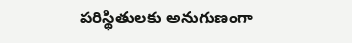పరిస్థితులకు అనుగుణంగా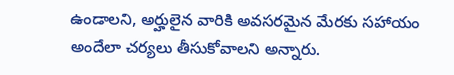ఉండాలని, అర్హులైన వారికి అవసరమైన మేరకు సహాయం అందేలా చర్యలు తీసుకోవాలని అన్నారు.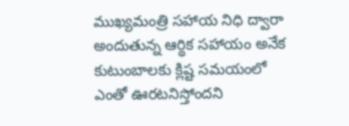ముఖ్యమంత్రి సహాయ నిధి ద్వారా అందుతున్న ఆర్థిక సహాయం అనేక కుటుంబాలకు క్లిష్ట సమయంలో ఎంతో ఊరటనిస్తోందని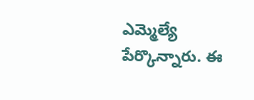ఎమ్మెల్యే పేర్కొన్నారు. ఈ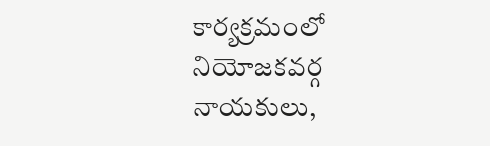కార్యక్రమంలో నియోజకవర్గ నాయకులు,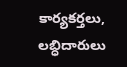కార్యకర్తలు, లబ్ధిదారులు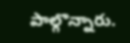పాల్గొన్నారు.